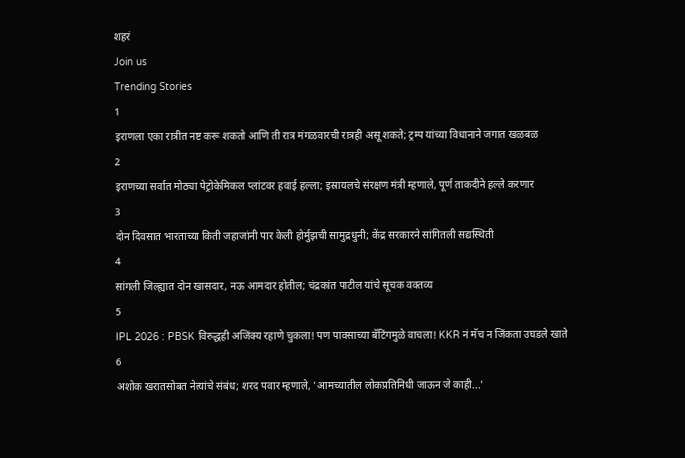शहरं
Join us
Trending Stories
1
इराणला एका रात्रीत नष्ट करू शकतो आणि ती रात्र मंगळवारची रात्रही असू शकते; ट्रम्प यांच्या विधानाने जगात खळबळ
2
इराणच्या सर्वात मोठ्या पेट्रोकेमिकल प्लांटवर हवाई हल्ला; इस्रायलचे संरक्षण मंत्री म्हणाले, पूर्ण ताकदीने हल्ले करणार
3
दोन दिवसात भारताच्या किती जहाजांनी पार केली होर्मुझची सामुद्रधुनी; केंद्र सरकारने सांगितली सद्यस्थिती
4
सांगली जिल्ह्यात दोन खासदार, नऊ आमदार होतील; चंद्रकांत पाटील यांचे सूचक वक्तव्य
5
IPL 2026 : PBSK विरुद्धही अजिंक्य रहाणे चुकला! पण पावसाच्या बॅटिंगमुळे वाचला! KKR नं मॅच न जिंकता उघडले खाते
6
अशोक खरातसोबत नेत्यांचे संबंध; शरद पवार म्हणाले, 'आमच्यातील लोकप्रतिनिधी जाऊन जे काही...'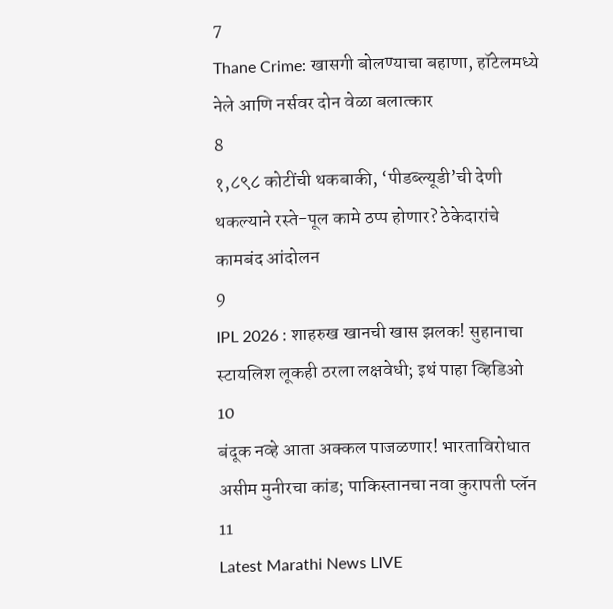7
Thane Crime: खासगी बोलण्याचा बहाणा, हॉटेलमध्ये नेले आणि नर्सवर दोन वेळा बलात्कार
8
१,८९८ कोटींची थकबाकी, ‘पीडब्ल्यूडी’ची देणी थकल्याने रस्ते-पूल कामे ठप्प होणार? ठेकेदारांचे कामबंद आंदोलन
9
IPL 2026 : शाहरुख खानची खास झलक! सुहानाचा स्टायलिश लूकही ठरला लक्षवेधी; इथं पाहा व्हिडिओ
10
बंदूक नव्हे आता अक्कल पाजळणार! भारताविरोधात असीम मुनीरचा कांड; पाकिस्तानचा नवा कुरापती प्लॅन
11
Latest Marathi News LIVE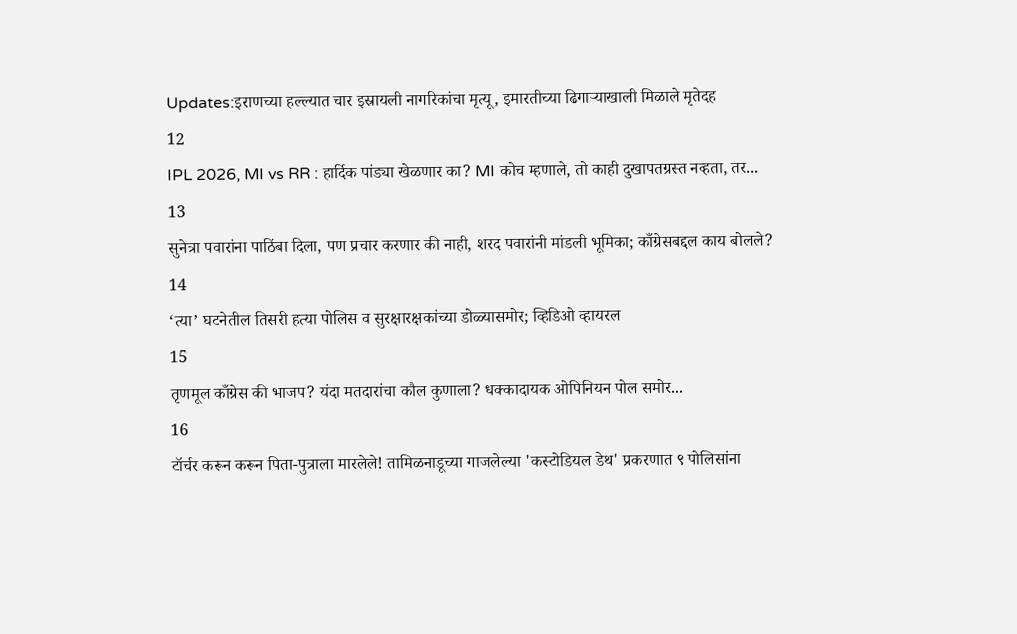Updates:इराणच्या हल्ल्यात चार इस्रायली नागरिकांचा मृत्यू, इमारतीच्या ढिगाऱ्याखाली मिळाले मृतेदह
12
IPL 2026, MI vs RR : हार्दिक पांड्या खेळणार का? MI कोच म्हणाले, तो काही दुखापतग्रस्त नव्हता, तर...
13
सुनेत्रा पवारांना पाठिंबा दिला, पण प्रचार करणार की नाही, शरद पवारांनी मांडली भूमिका; काँग्रेसबद्दल काय बोलले?
14
‘त्या’ घटनेतील तिसरी हत्या पोलिस व सुरक्षारक्षकांच्या डोळ्यासमोर; व्हिडिओ व्हायरल
15
तृणमूल काँग्रेस की भाजप? यंदा मतदारांचा कौल कुणाला? धक्कादायक ओपिनियन पोल समोर...
16
टॉर्चर करून करून पिता-पुत्राला मारलेले! तामिळनाडूच्या गाजलेल्या 'कस्टोडियल डेथ' प्रकरणात ९ पोलिसांना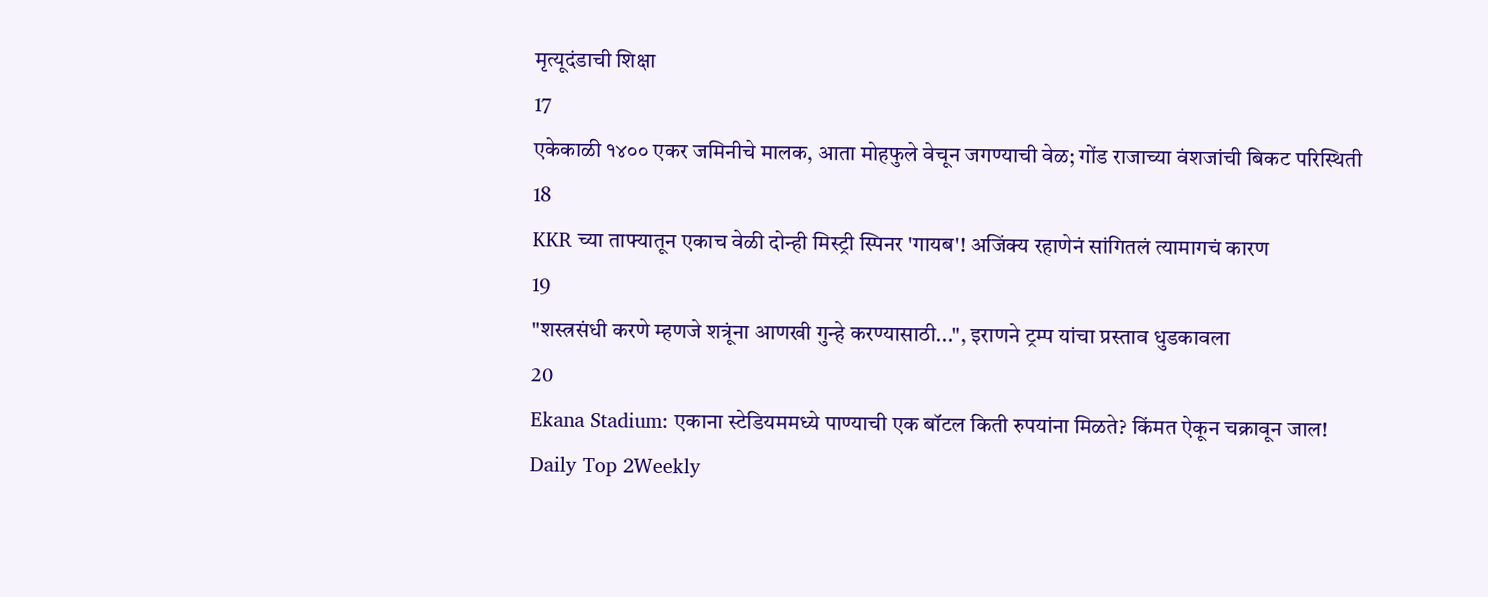मृत्यूदंडाची शिक्षा
17
एकेकाळी १४०० एकर जमिनीचे मालक, आता मोहफुले वेचून जगण्याची वेळ; गोंड राजाच्या वंशजांची बिकट परिस्थिती
18
KKR च्या ताफ्यातून एकाच वेळी दोन्ही मिस्ट्री स्पिनर 'गायब'! अजिंक्य रहाणेनं सांगितलं त्यामागचं कारण
19
"शस्त्रसंधी करणे म्हणजे शत्रूंना आणखी गुन्हे करण्यासाठी...", इराणने ट्रम्प यांचा प्रस्ताव धुडकावला
20
Ekana Stadium: एकाना स्टेडियममध्ये पाण्याची एक बॉटल किती रुपयांना मिळते? किंमत ऐकून चक्रावून जाल!
Daily Top 2Weekly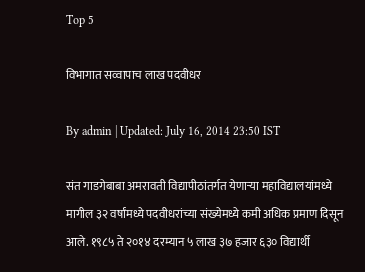Top 5

विभागात सव्वापाच लाख पदवीधर

By admin | Updated: July 16, 2014 23:50 IST

संत गाडगेबाबा अमरावती विद्यापीठांतर्गत येणाऱ्या महाविद्यालयांमध्ये मागील ३२ वर्षांमध्ये पदवीधरांच्या संख्येमध्ये कमी अधिक प्रमाण दिसून आले. १९८५ ते २०१४ दरम्यान ५ लाख ३७ हजार ६३० विद्यार्थी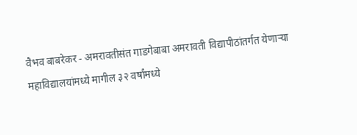वैभव बाबरेकर - अमरावतीसंत गाडगेबाबा अमरावती विद्यापीठांतर्गत येणाऱ्या महाविद्यालयांमध्ये मागील ३२ वर्षांमध्ये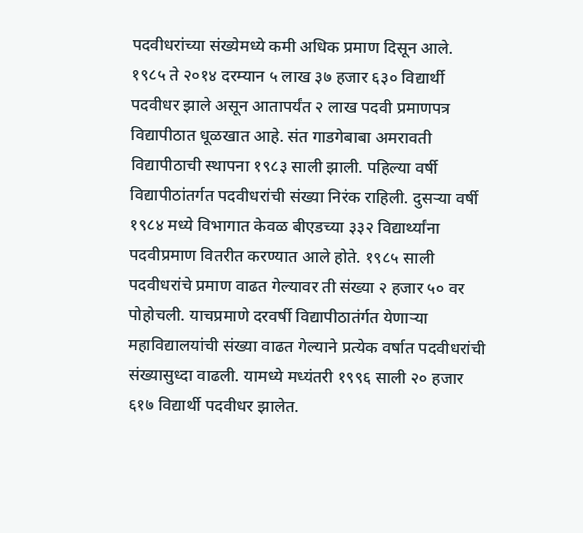पदवीधरांच्या संख्येमध्ये कमी अधिक प्रमाण दिसून आले. १९८५ ते २०१४ दरम्यान ५ लाख ३७ हजार ६३० विद्यार्थी पदवीधर झाले असून आतापर्यंत २ लाख पदवी प्रमाणपत्र विद्यापीठात धूळखात आहे. संत गाडगेबाबा अमरावती विद्यापीठाची स्थापना १९८३ साली झाली. पहिल्या वर्षी विद्यापीठांतर्गत पदवीधरांची संख्या निरंक राहिली. दुसऱ्या वर्षी १९८४ मध्ये विभागात केवळ बीएडच्या ३३२ विद्यार्थ्यांना पदवीप्रमाण वितरीत करण्यात आले होते. १९८५ साली पदवीधरांचे प्रमाण वाढत गेल्यावर ती संख्या २ हजार ५० वर पोहोचली. याचप्रमाणे दरवर्षी विद्यापीठातंर्गत येणाऱ्या महाविद्यालयांची संख्या वाढत गेल्याने प्रत्येक वर्षात पदवीधरांची संख्यासुध्दा वाढली. यामध्ये मध्यंतरी १९९६ साली २० हजार ६१७ विद्यार्थी पदवीधर झालेत.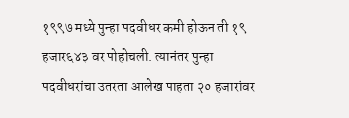१९९७ मध्ये पुन्हा पदवीधर कमी होऊन ती १९ हजार६४३ वर पोहोचली. त्यानंतर पुन्हा पदवीधरांचा उतरता आलेख पाहता २० हजारांवर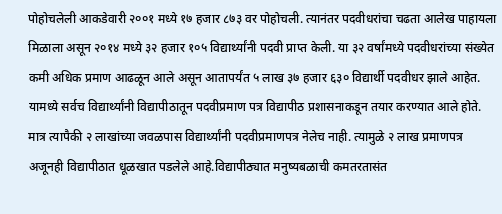पोहोचलेली आकडेवारी २००१ मध्ये १७ हजार ८७३ वर पोहोचली. त्यानंतर पदवीधरांचा चढता आलेख पाहायला मिळाला असून २०१४ मध्ये ३२ हजार १०५ विद्यार्थ्यांनी पदवी प्राप्त केली. या ३२ वर्षांमध्ये पदवीधरांच्या संख्येत कमी अधिक प्रमाण आढळून आले असून आतापर्यंत ५ लाख ३७ हजार ६३० विद्यार्थी पदवीधर झाले आहेत. यामध्ये सर्वच विद्यार्थ्यांनी विद्यापीठातून पदवीप्रमाण पत्र विद्यापीठ प्रशासनाकडून तयार करण्यात आले होते. मात्र त्यापैकी २ लाखांच्या जवळपास विद्यार्थ्यांनी पदवीप्रमाणपत्र नेलेच नाही. त्यामुळे २ लाख प्रमाणपत्र अजूनही विद्यापीठात धूळखात पडलेले आहे.विद्यापीठ्यात मनुष्यबळाची कमतरतासंत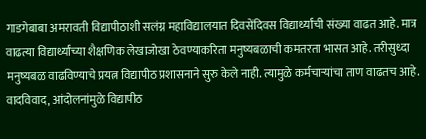गाडगेबाबा अमरावती विद्यापीठाशी सलंग्न महाविद्यालयात दिवसेंदिवस विद्यार्थ्यांची संख्या वाढत आहे. मात्र वाढत्या विद्यार्थ्यांच्या शैक्षणिक लेखाजोखा ठेवण्याकरिता मनुष्यबळाची कमतरता भासत आहे. तरीसुध्दा मनुष्यबळ वाढविण्याचे प्रयत्न विद्यापीठ प्रशासनाने सुरु केले नाही. त्यामुळे कर्मचाऱ्यांचा ताण वाढतच आहे. वादविवाद, आंदोलनांमुळे विद्यापीठ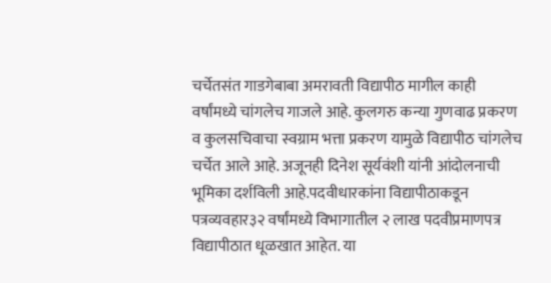चर्चेतसंत गाडगेबाबा अमरावती विद्यापीठ मागील काही वर्षांमध्ये चांगलेच गाजले आहे. कुलगरु कन्या गुणवाढ प्रकरण व कुलसचिवाचा स्वग्राम भत्ता प्रकरण यामुळे विद्यापीठ चांगलेच चर्चेत आले आहे. अजूनही दिनेश सूर्यवंशी यांनी आंदोलनाची भूमिका दर्शविली आहे.पदवीधारकांना विद्यापीठाकडून पत्रव्यवहार३२ वर्षांमध्ये विभागातील २ लाख पदवीप्रमाणपत्र विद्यापीठात धूळखात आहेत. या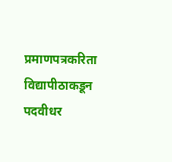प्रमाणपत्रकरिता विद्यापीठाकडून पदवीधर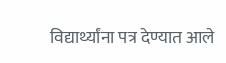विद्यार्थ्यांना पत्र देण्यात आले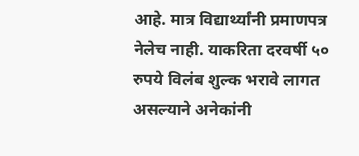आहे. मात्र विद्यार्थ्यांनी प्रमाणपत्र नेलेच नाही. याकरिता दरवर्षी ५० रुपये विलंब शुल्क भरावे लागत असल्याने अनेकांनी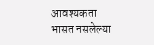आवश्यकता भासत नसलेल्या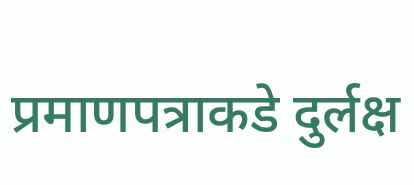प्रमाणपत्राकडे दुर्लक्ष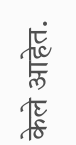केले आहेत.